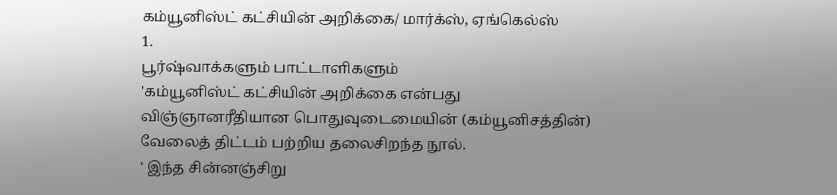கம்யூனிஸ்ட் கட்சியின் அறிக்கை/ மார்க்ஸ், ஏங்கெல்ஸ்
1.
பூர்ஷ்வாக்களும் பாட்டாளிகளும்
'கம்யூனிஸ்ட் கட்சியின் அறிக்கை என்பது விஞ்ஞானரீதியான பொதுவுடைமையின் (கம்யூனிசத்தின்) வேலைத் திட்டம் பற்றிய தலைசிறந்த நூல்.
' இந்த சின்னஞ்சிறு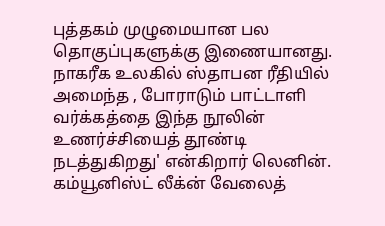புத்தகம் முழுமையான பல தொகுப்புகளுக்கு இணையானது. நாகரீக உலகில் ஸ்தாபன ரீதியில் அமைந்த , போராடும் பாட்டாளி வர்க்கத்தை இந்த நூலின் உணர்ச்சியைத் தூண்டி நடத்துகிறது' என்கிறார் லெனின். கம்யூனிஸ்ட் லீக்ன் வேலைத்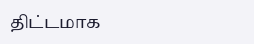திட்டமாக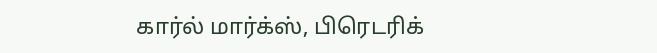கார்ல் மார்க்ஸ், பிரெடரிக்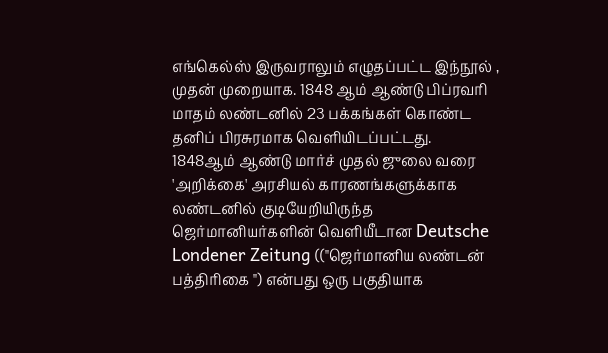எங்கெல்ஸ் இருவராலும் எழுதப்பட்ட இந்நூல் , முதன் முறையாக. 1848 ஆம் ஆண்டு பிப்ரவரி மாதம் லண்டனில் 23 பக்கங்கள் கொண்ட தனிப் பிரசுரமாக வெளியிடப்பட்டது.
1848ஆம் ஆண்டு மார்ச் முதல் ஜுலை வரை 'அறிக்கை' அரசியல் காரணங்களுக்காக லண்டனில் குடியேறியிருந்த ஜெர்மானியர்களின் வெளியீடான Deutsche Londener Zeitung (("ஜெர்மானிய லண்டன் பத்திரிகை ") என்பது ஒரு பகுதியாக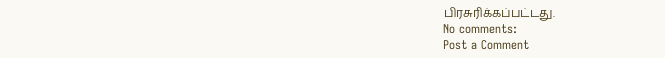பிரசுரிக்கப்பட்டது.
No comments:
Post a Comment